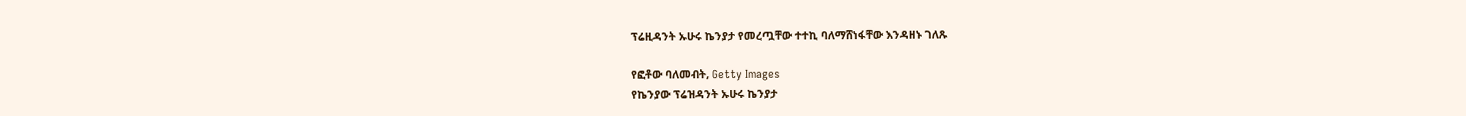ፕሬዚዳንት ኡሁሩ ኬንያታ የመረጧቸው ተተኪ ባለማሸነፋቸው እንዳዘኑ ገለጹ

የፎቶው ባለመብት, Getty Images
የኬንያው ፕሬዝዳንት ኡሁሩ ኬንያታ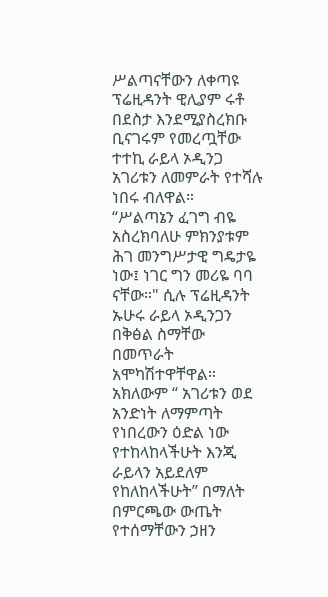ሥልጣናቸውን ለቀጣዩ ፕሬዚዳንት ዊሊያም ሩቶ በደስታ እንደሚያስረክቡ ቢናገሩም የመረጧቸው ተተኪ ራይላ ኦዲንጋ አገሪቱን ለመምራት የተሻሉ ነበሩ ብለዋል።
“ሥልጣኔን ፈገግ ብዬ አስረክባለሁ ምክንያቱም ሕገ መንግሥታዊ ግዴታዬ ነው፤ ነገር ግን መሪዬ ባባ ናቸው።" ሲሉ ፕሬዚዳንት ኡሁሩ ራይላ ኦዲንጋን በቅፅል ስማቸው በመጥራት አሞካሽተዋቸዋል።
አክለውም “ አገሪቱን ወደ አንድነት ለማምጣት የነበረውን ዕድል ነው የተከላከላችሁት እንጂ ራይላን አይደለም የከለከላችሁት” በማለት በምርጫው ውጤት የተሰማቸውን ኃዘን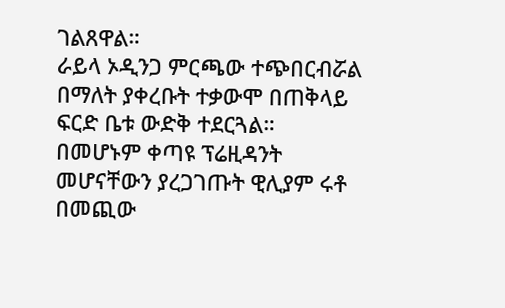ገልጸዋል።
ራይላ ኦዲንጋ ምርጫው ተጭበርብሯል በማለት ያቀረቡት ተቃውሞ በጠቅላይ ፍርድ ቤቱ ውድቅ ተደርጓል።
በመሆኑም ቀጣዩ ፕሬዚዳንት መሆናቸውን ያረጋገጡት ዊሊያም ሩቶ በመጪው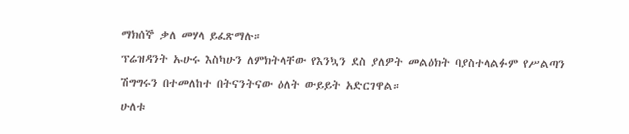ማክሰኞ ቃለ መሃላ ይፈጽማሉ።
ፕሬዝዳንት ኡሁሩ እስካሁን ለምክትላቸው የእንኳን ደስ ያለዎት መልዕክት ባያስተላልፉም የሥልጣን ሽግግሩን በተመለከተ በትናንትናው ዕለት ውይይት አድርገዋል።
ሁለቱ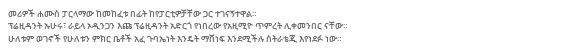መሪዎች ሐሙስ ፓርላማው ከመከፈቱ በፊት ከየፓርቲዎቻቸው ጋር ተገናኝተዋል።
ፕሬዚዳንት ኡሁሩ፣ ራይላ ኦዲንጋን እጩ ፕሬዚዳንት አድርጎ የነበረው የአዚሚዮ ጥምረት ሊቀመንበር ናቸው።
ሁለቱም ወገኖች የሁለቱን ምክር ቤቶች አፈ ጉባኤነት እንዴት ማሸነፍ እንደሚችሉ ስትራቴጂ እየነደፉ ነው።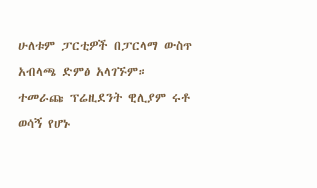ሁለቱም ፓርቲዎች በፓርላማ ውስጥ አብላጫ ድምፅ አላገኙም።
ተመራጩ ፕሬዚደንት ዊሊያም ሩቶ ወሳኝ የሆኑ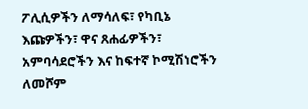ፖሊሲዎችን ለማሳለፍ፣ የካቢኔ እጩዎችን፣ ዋና ጸሐፊዎችን፣ አምባሳደሮችን እና ከፍተኛ ኮሚሽነሮችን ለመሾም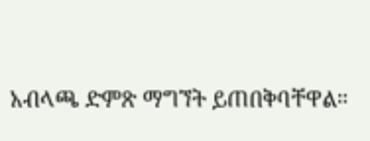አብላጫ ድምጽ ማግኘት ይጠበቅባቸዋል።